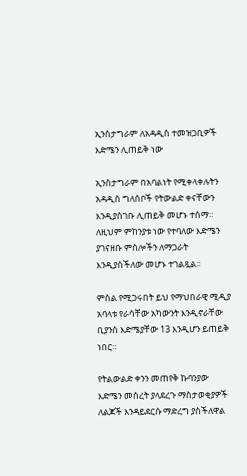ኢንስታግራም ለአዳዲስ ተመዝጋቢዎች እድሜን ሊጠይቅ ነው

ኢንስታግራም በአባልነት የሚቀላቀሉትን አዳዲስ ግለሰቦች የትውልድ ቀናቸውን እንዲያስገቡ ሊጠይቅ መሆኑ ተሰማ። ለዚህም ምከንያቱ ነው የተባለው እድሜን ያገናዘቡ ምስሎችን ለማጋራት እንዲያስችለው መሆኑ ተገልጿል።

ምስል የሚጋሩበት ይህ የማህበራዊ ሚዲያ አባላቱ የራሳቸው አካውንት እንዲኖራቸው ቢያንስ እድሜያቸው 13 እንዲሆን ይጠይቅ ነበር።

የትልውልድ ቀንን መጠየቅ ኩባንያው እድሜን መሰረት ያላደረጉ ማስታወቂያዎች ለልጆች እንዳይደርሱ ማድረግ ያስችለዋል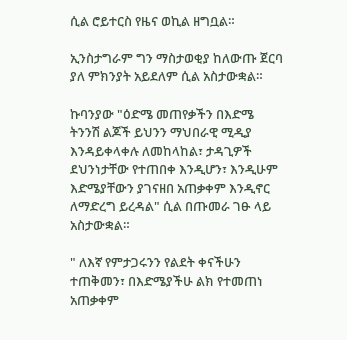ሲል ሮይተርስ የዜና ወኪል ዘግቧል።

ኢንስታግራም ግን ማስታወቂያ ከለውጡ ጀርባ ያለ ምክንያት አይደለም ሲል አስታውቋል።

ኩባንያው "ዕድሜ መጠየቃችን በእድሜ ትንንሽ ልጆች ይህንን ማህበራዊ ሚዲያ እንዳይቀላቀሉ ለመከላከል፣ ታዳጊዎች ደህንነታቸው የተጠበቀ እንዲሆን፣ እንዲሁም እድሜያቸውን ያገናዘበ አጠቃቀም እንዲኖር ለማድረግ ይረዳል" ሲል በጡመራ ገፁ ላይ አስታውቋል።

" ለእኛ የምታጋሩንን የልደት ቀናችሁን ተጠቅመን፣ በእድሜያችሁ ልክ የተመጠነ አጠቃቀም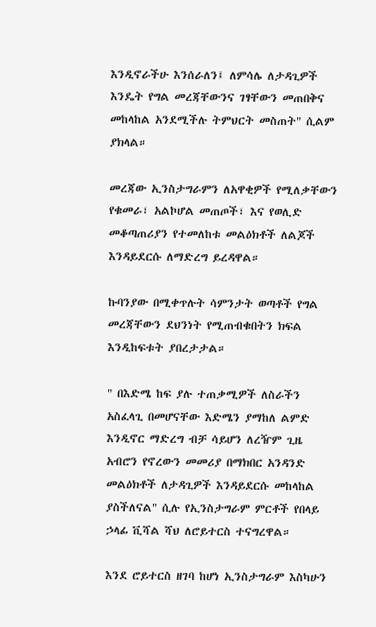እንዲኖራችሁ እንሰራለን፤ ለምሳሌ ለታዳጊዎች እንዴት የግል መረጃቸውንና ገፃቸውን መጠበቅና መከላከል አንደሚችሉ ትምህርት መስጠት" ሲልም ያክላል።

መረጃው ኢንስታግራምን ለአዋቂዎች የሚለቃቸውን የቁመራ፣ አልኮሆል መጠጦች፣ እና የወሊድ መቆጣጠሪያን የተመለከቱ መልዕክቶች ለልጆች እንዳይደርሱ ለማድረግ ይረዳዋል።

ኩባንያው በሚቀጥሉት ሳምንታት ወጣቶች የግል መረጃቸውን ደህንነት የሚጠብቁበትን ክፍል እንዲከፍቱት ያበረታታል።

" በእድሜ ከፍ ያሉ ተጠቃሚዎች ለስራችን አስፈላጊ በመሆናቸው እድሜን ያማከለ ልምድ እንዲኖር ማድረግ ብቻ ሳይሆን ለረዥም ጊዜ አብሮን የኖረውን መመሪያ በማክበር አንዳንድ መልዕክቶች ለታዳጊዎች እንዳይደርሱ መከላከል ያስችለናል" ሲሉ የኢንስታግራም ምርቶች የበላይ ኃላፊ ቪሻል ሻህ ለሮይተርስ ተናግረዋል።

እንደ ሮይተርስ ዘገባ ከሆነ ኢንስታግራም እስካሁን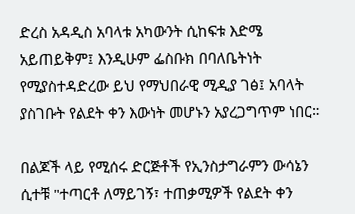ድረስ አዳዲስ አባላቱ አካውንት ሲከፍቱ እድሜ አይጠይቅም፤ እንዲሁም ፌስቡክ በባለቤትነት የሚያስተዳድረው ይህ የማህበራዊ ሚዲያ ገፅ፤ አባላት ያስገቡት የልደት ቀን እውነት መሆኑን አያረጋግጥም ነበር።

በልጆች ላይ የሚሰሩ ድርጅቶች የኢንስታግራምን ውሳኔን ሲተቹ "ተጣርቶ ለማይገኝ፣ ተጠቃሚዎች የልደት ቀን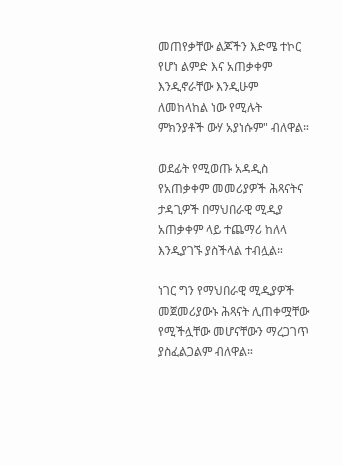መጠየቃቸው ልጆችን እድሜ ተኮር የሆነ ልምድ እና አጠቃቀም እንዲኖራቸው እንዲሁም ለመከላከል ነው የሚሉት ምክንያቶች ውሃ አያነሱም" ብለዋል።

ወደፊት የሚወጡ አዳዲስ የአጠቃቀም መመሪያዎች ሕጻናትና ታዳጊዎች በማህበራዊ ሚዲያ አጠቃቀም ላይ ተጨማሪ ከለላ እንዲያገኙ ያስችላል ተብሏል።

ነገር ግን የማህበራዊ ሚዲያዎች መጀመሪያውኑ ሕጻናት ሊጠቀሟቸው የሚችሏቸው መሆናቸውን ማረጋገጥ ያስፈልጋልም ብለዋል።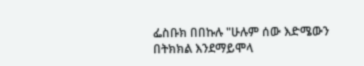ፌስቡክ በበኩሉ "ሁሉም ሰው እድሜውን በትክክል እንደማይሞላ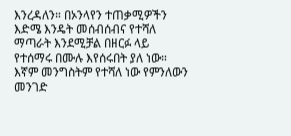እንረዳለን። በኦንላየን ተጠቃሚዎችን እድሜ እንዴት መሰብሰብና የተሻለ ማጣራት እንደሚቻል በዘርፉ ላይ የተሰማሩ በሙሉ እየሰሩበት ያለ ነው። እኛም መንግስትም የተሻለ ነው የምንለውን መንገድ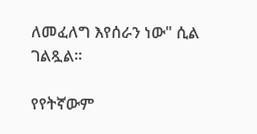ለመፈለግ እየሰራን ነው" ሲል ገልጿል።

የየትኛውም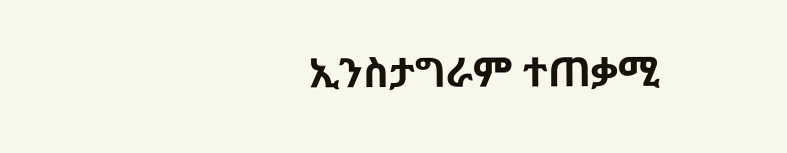ኢንስታግራም ተጠቃሚ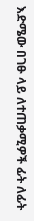እድሜው በገፁ ላይ ለተጠቃሚዎች ፊት ለፊት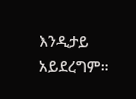እንዲታይ አይደረግም።